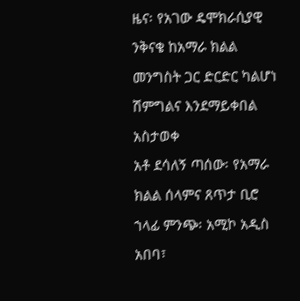ዜና፡ የአገው ዴሞክራሲያዊ ንቅናቄ ከአማራ ክልል መንግስት ጋር ድርድር ካልሆነ ሽምግልና እንደማይቀበል አስታወቀ
አቶ ደሳለኝ ጣሰው፡ የአማራ ክልል ሰላምና ጸጥታ ቢሮ ኀላፊ ምንጭ፡ አሚኮ አዲስ አበባ፣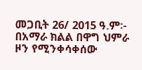መጋቢት 26/ 2015 ዓ.ም፡- በአማራ ክልል በዋግ ህምራ ዞን የሚንቀሳቀሰው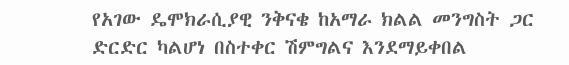የአገው ዴሞክራሲያዊ ንቅናቄ ከአማራ ክልል መንግስት ጋር ድርድር ካልሆነ በስተቀር ሽምግልና እንደማይቀበል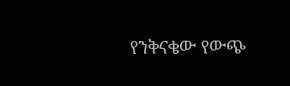የንቅናቄው የውጭ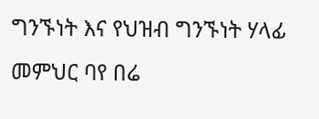ግንኙነት እና የህዝብ ግንኙነት ሃላፊ መምህር ባየ በሬ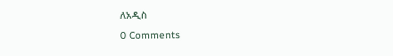ለአዲስ
0 Comments